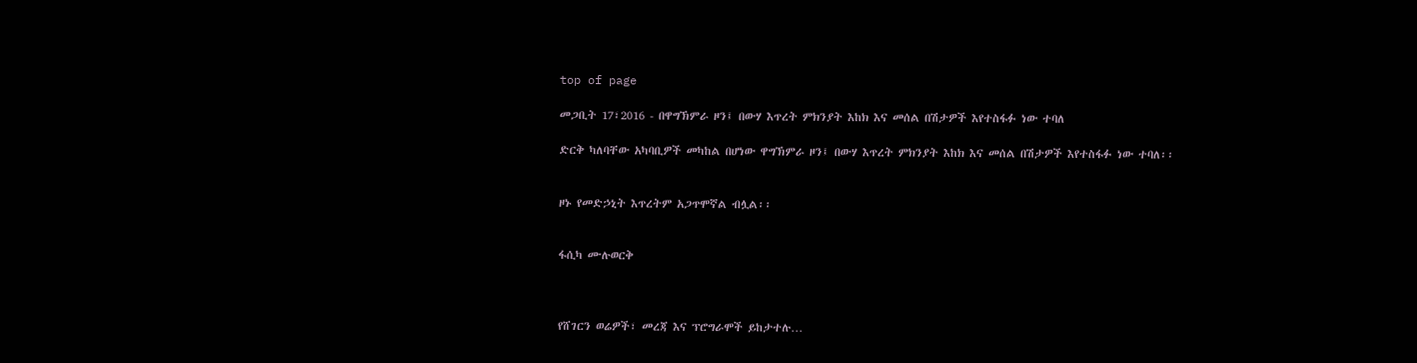top of page

መጋቢት 17፣2016 - በዋግኽምራ ዞን፤ በውሃ እጥረት ምክንያት እከክ እና መሰል በሽታዎች እየተስፋፉ ነው ተባለ

ድርቅ ካለባቸው አካባቢዎች መካከል በሆነው ዋግኽምራ ዞን፤ በውሃ እጥረት ምክንያት እከክ እና መሰል በሽታዎች እየተስፋፉ ነው ተባለ፡፡


ዞኑ የመድኃኒት እጥረትም አጋጥሞኛል ብሏል፡፡


ፋሲካ ሙሉወርቅ



የሸገርን ወሬዎች፣ መረጃ እና ፕሮግራሞች ይከታተሉ…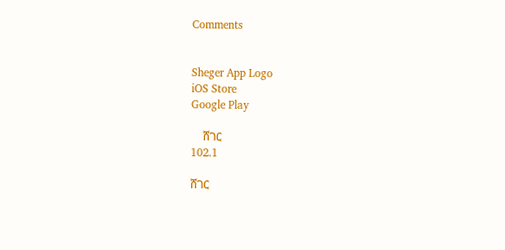Comments


Sheger App Logo
iOS Store
Google Play

    ሸገር
102.1

ሸገር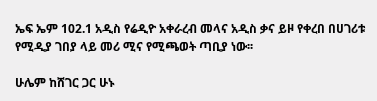ኤፍ ኤም 102.1 አዲስ የሬዲዮ አቀራረብ መላና አዲስ ቃና ይዞ የቀረበ በሀገሪቱ የሚዲያ ገበያ ላይ መሪ ሚና የሚጫወት ጣቢያ ነው፡፡

ሁሌም ከሸገር ጋር ሁኑ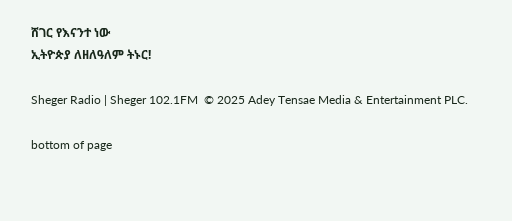ሸገር የእናንተ ነው
ኢትዮጵያ ለዘለዓለም ትኑር!

Sheger Radio | Sheger 102.1FM  © 2025 Adey Tensae Media & Entertainment PLC.

bottom of page